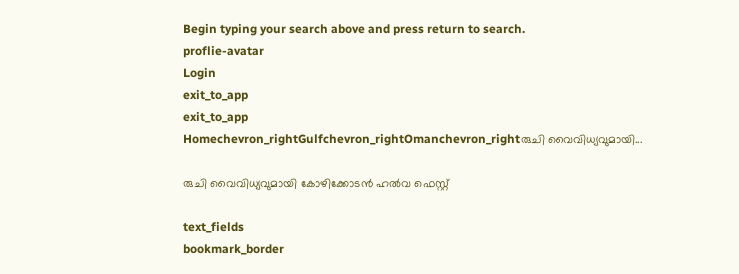Begin typing your search above and press return to search.
proflie-avatar
Login
exit_to_app
exit_to_app
Homechevron_rightGulfchevron_rightOmanchevron_rightരുചി വൈവിധ്യവുമായി...

രുചി വൈവിധ്യവുമായി കോഴിക്കോടന്‍ ഹല്‍വ ഫെസ്റ്റ്

text_fields
bookmark_border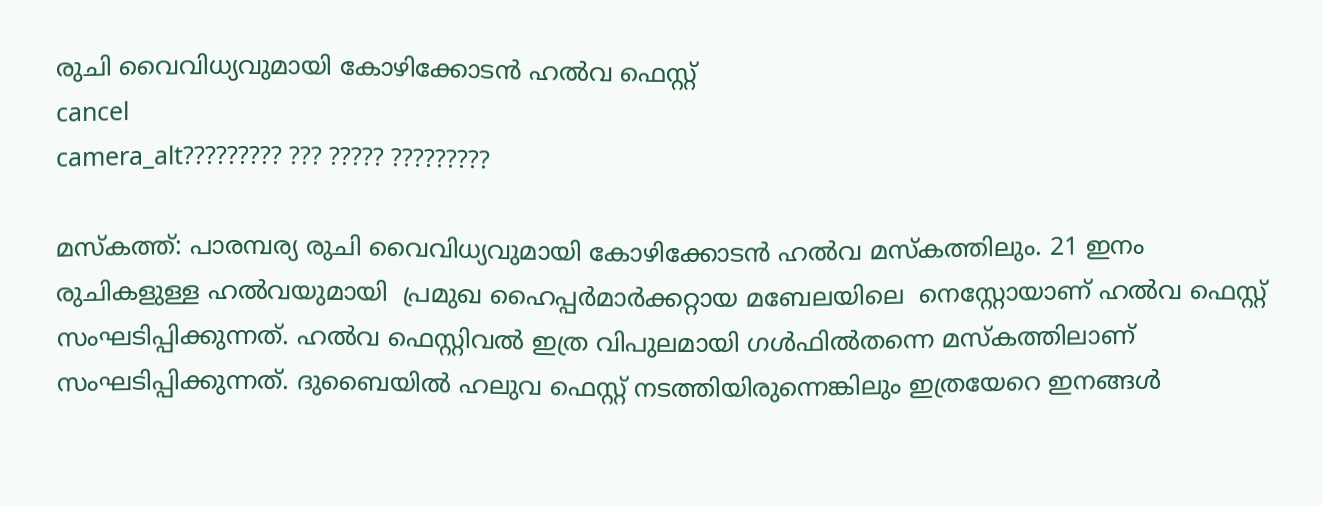രുചി വൈവിധ്യവുമായി കോഴിക്കോടന്‍ ഹല്‍വ ഫെസ്റ്റ്
cancel
camera_alt????????? ??? ????? ?????????

മസ്കത്ത്: പാരമ്പര്യ രുചി വൈവിധ്യവുമായി കോഴിക്കോടന്‍ ഹല്‍വ മസ്കത്തിലും. 21 ഇനം രുചികളുള്ള ഹല്‍വയുമായി  പ്രമുഖ ഹൈപ്പര്‍മാര്‍ക്കറ്റായ മബേലയിലെ  നെസ്റ്റോയാണ് ഹല്‍വ ഫെസ്റ്റ് സംഘടിപ്പിക്കുന്നത്. ഹല്‍വ ഫെസ്റ്റിവല്‍ ഇത്ര വിപുലമായി ഗള്‍ഫില്‍തന്നെ മസ്കത്തിലാണ് സംഘടിപ്പിക്കുന്നത്. ദുബൈയില്‍ ഹലുവ ഫെസ്റ്റ് നടത്തിയിരുന്നെങ്കിലും ഇത്രയേറെ ഇനങ്ങള്‍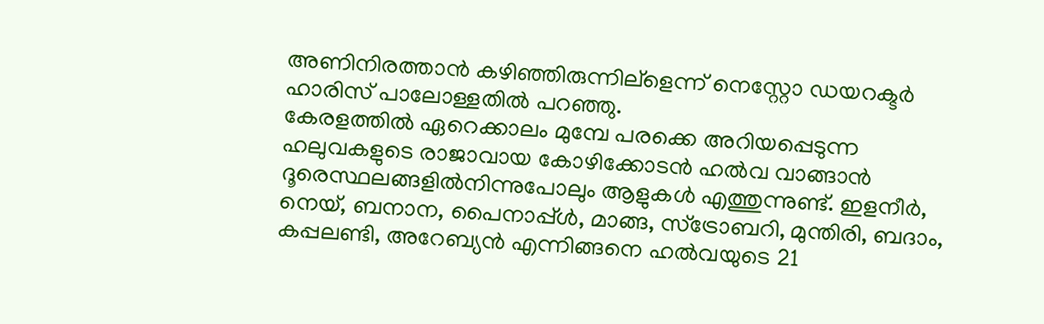അണിനിരത്താന്‍ കഴിഞ്ഞിരുന്നില്ളെന്ന് നെസ്റ്റോ ഡയറക്ടര്‍  ഹാരിസ് പാലോള്ളതില്‍ പറഞ്ഞു.
കേരളത്തില്‍ ഏറെക്കാലം മുമ്പേ പരക്കെ അറിയപ്പെടുന്ന ഹലുവകളുടെ രാജാവായ കോഴിക്കോടന്‍ ഹല്‍വ വാങ്ങാന്‍ ദൂരെസ്ഥലങ്ങളില്‍നിന്നുപോലും ആളുകള്‍ എത്തുന്നുണ്ട്. ഇളനീര്‍, നെയ്, ബനാന, പൈനാപ്പ്ള്‍, മാങ്ങ, സ്ട്രോബറി, മുന്തിരി, ബദാം, കപ്പലണ്ടി, അറേബ്യന്‍ എന്നിങ്ങനെ ഹല്‍വയുടെ 21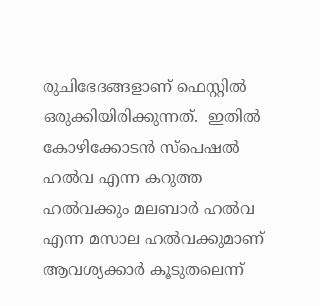രുചിഭേദങ്ങളാണ് ഫെസ്റ്റില്‍ ഒരുക്കിയിരിക്കുന്നത്.  ഇതില്‍ കോഴിക്കോടന്‍ സ്പെഷല്‍ ഹല്‍വ എന്ന കറുത്ത ഹല്‍വക്കും മലബാര്‍ ഹല്‍വ എന്ന മസാല ഹല്‍വക്കുമാണ് ആവശ്യക്കാര്‍ കൂടുതലെന്ന്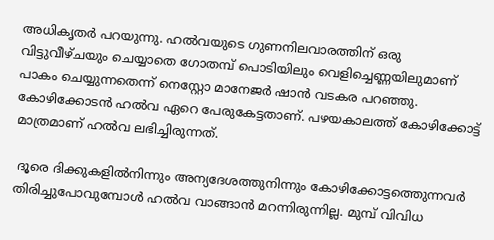അധികൃതര്‍ പറയുന്നു. ഹല്‍വയുടെ ഗുണനിലവാരത്തിന് ഒരു വിട്ടുവീഴ്ചയും ചെയ്യാതെ ഗോതമ്പ് പൊടിയിലും വെളിച്ചെണ്ണയിലുമാണ് പാകം ചെയ്യുന്നതെന്ന് നെസ്റ്റോ മാനേജര്‍ ഷാന്‍ വടകര പറഞ്ഞു. കോഴിക്കോടന്‍ ഹല്‍വ ഏറെ പേരുകേട്ടതാണ്. പഴയകാലത്ത് കോഴിക്കോട്ട് മാത്രമാണ് ഹല്‍വ ലഭിച്ചിരുന്നത്.

 ദൂരെ ദിക്കുകളില്‍നിന്നും അന്യദേശത്തുനിന്നും കോഴിക്കോട്ടത്തെുന്നവര്‍ തിരിച്ചുപോവുമ്പോള്‍ ഹല്‍വ വാങ്ങാന്‍ മറന്നിരുന്നില്ല. മുമ്പ് വിവിധ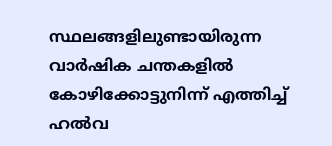സ്ഥലങ്ങളിലുണ്ടായിരുന്ന വാര്‍ഷിക ചന്തകളില്‍ കോഴിക്കോട്ടുനിന്ന് എത്തിച്ച് ഹല്‍വ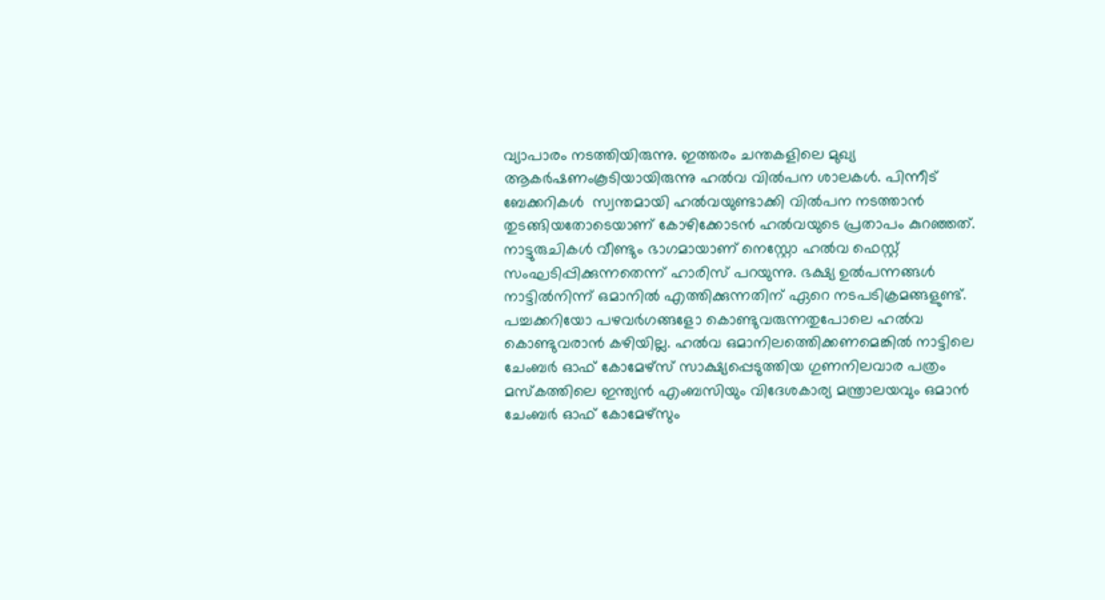വ്യാപാരം നടത്തിയിരുന്നു. ഇത്തരം ചന്തകളിലെ മുഖ്യ ആകര്‍ഷണംകൂടിയായിരുന്നു ഹല്‍വ വില്‍പന ശാലകള്‍. പിന്നീട് ബേക്കറികള്‍  സ്വന്തമായി ഹല്‍വയുണ്ടാക്കി വില്‍പന നടത്താന്‍ തുടങ്ങിയതോടെയാണ് കോഴിക്കോടന്‍ ഹല്‍വയുടെ പ്രതാപം കുറഞ്ഞത്. നാട്ടുരുചികള്‍ വീണ്ടും ഭാഗമായാണ് നെസ്റ്റോ ഹല്‍വ ഫെസ്റ്റ് സംഘടിപ്പിക്കുന്നതെന്ന് ഹാരിസ് പറയുന്നു. ഭക്ഷ്യ ഉല്‍പന്നങ്ങള്‍ നാട്ടില്‍നിന്ന് ഒമാനില്‍ എത്തിക്കുന്നതിന് ഏറെ നടപടിക്രമങ്ങളുണ്ട്. പച്ചക്കറിയോ പഴവര്‍ഗങ്ങളോ കൊണ്ടുവരുന്നതുപോലെ ഹല്‍വ കൊണ്ടുവരാന്‍ കഴിയില്ല. ഹല്‍വ ഒമാനിലത്തെിക്കണമെങ്കില്‍ നാട്ടിലെ ചേംബര്‍ ഓഫ് കോമേഴ്സ് സാക്ഷ്യപ്പെടുത്തിയ ഗുണനിലവാര പത്രം മസ്കത്തിലെ ഇന്ത്യന്‍ എംബസിയും വിദേശകാര്യ മന്ത്രാലയവും ഒമാന്‍ ചേംബര്‍ ഓഫ് കോമേഴ്സും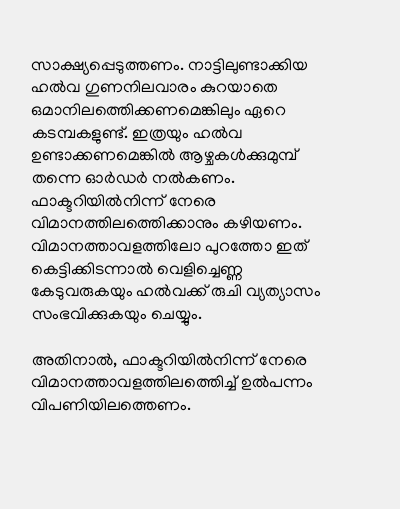സാക്ഷ്യപ്പെടുത്തണം. നാട്ടിലുണ്ടാക്കിയ ഹല്‍വ ഗുണനിലവാരം കുറയാതെ ഒമാനിലത്തെിക്കണമെങ്കിലും ഏറെ കടമ്പകളുണ്ട്. ഇത്രയും ഹല്‍വ ഉണ്ടാക്കണമെങ്കില്‍ ആഴ്ചകള്‍ക്കുമുമ്പ് തന്നെ ഓര്‍ഡര്‍ നല്‍കണം. ഫാക്ടറിയില്‍നിന്ന് നേരെ വിമാനത്തിലത്തെിക്കാനും കഴിയണം. വിമാനത്താവളത്തിലോ പുറത്തോ ഇത് കെട്ടിക്കിടന്നാല്‍ വെളിച്ചെണ്ണ കേടുവരുകയും ഹല്‍വക്ക് രുചി വ്യത്യാസം സംഭവിക്കുകയും ചെയ്യും.

അതിനാല്‍, ഫാക്ടറിയില്‍നിന്ന് നേരെ വിമാനത്താവളത്തിലത്തെിച്ച് ഉല്‍പന്നം വിപണിയിലത്തെണം.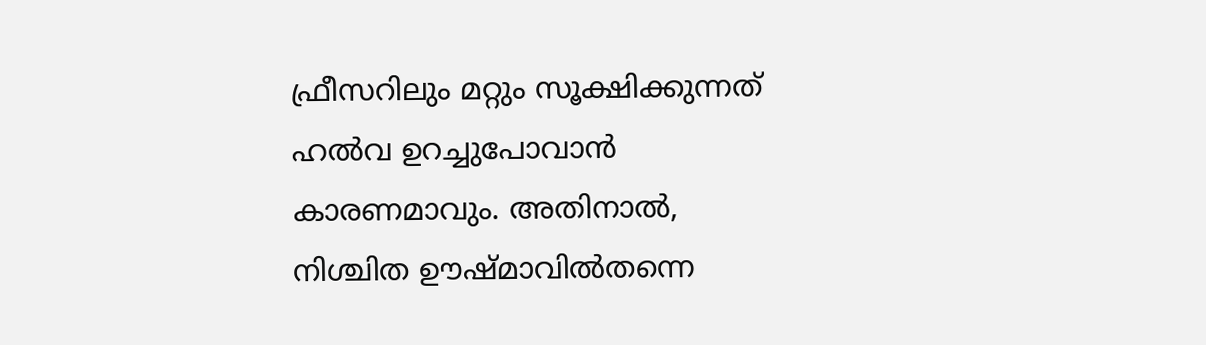ഫ്രീസറിലും മറ്റും സൂക്ഷിക്കുന്നത് ഹല്‍വ ഉറച്ചുപോവാന്‍ കാരണമാവും. അതിനാല്‍, നിശ്ചിത ഊഷ്മാവില്‍തന്നെ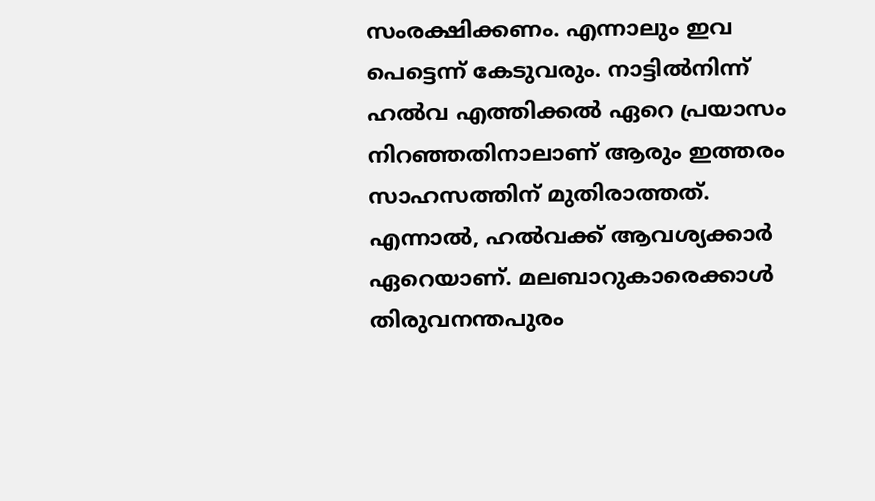സംരക്ഷിക്കണം. എന്നാലും ഇവ പെട്ടെന്ന് കേടുവരും. നാട്ടില്‍നിന്ന് ഹല്‍വ എത്തിക്കല്‍ ഏറെ പ്രയാസം നിറഞ്ഞതിനാലാണ് ആരും ഇത്തരം സാഹസത്തിന് മുതിരാത്തത്. എന്നാല്‍, ഹല്‍വക്ക് ആവശ്യക്കാര്‍ ഏറെയാണ്. മലബാറുകാരെക്കാള്‍ തിരുവനന്തപുരം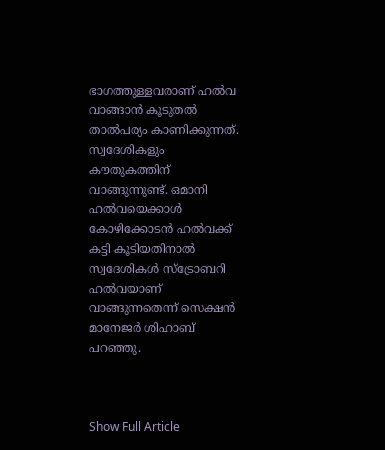ഭാഗത്തുള്ളവരാണ് ഹല്‍വ വാങ്ങാന്‍ കൂടുതല്‍ താല്‍പര്യം കാണിക്കുന്നത്. സ്വദേശികളും കൗതുകത്തിന് വാങ്ങുന്നുണ്ട്. ഒമാനി ഹല്‍വയെക്കാള്‍ കോഴിക്കോടന്‍ ഹല്‍വക്ക് കട്ടി കൂടിയതിനാല്‍ സ്വദേശികള്‍ സ്ട്രോബറി ഹല്‍വയാണ് വാങ്ങുന്നതെന്ന് സെക്ഷന്‍ മാനേജര്‍ ശിഹാബ് പറഞ്ഞു.



Show Full Article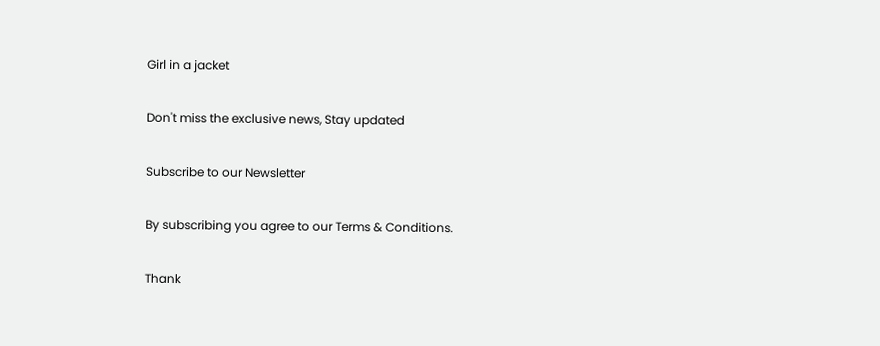Girl in a jacket

Don't miss the exclusive news, Stay updated

Subscribe to our Newsletter

By subscribing you agree to our Terms & Conditions.

Thank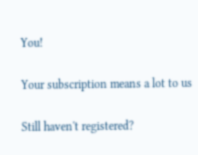You!

Your subscription means a lot to us

Still haven't registered?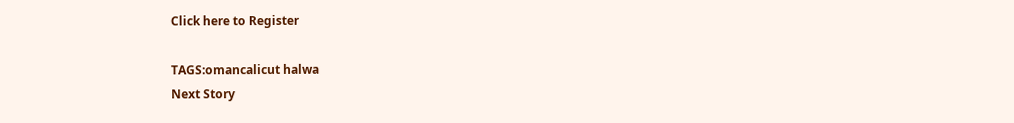Click here to Register

TAGS:omancalicut halwa
Next Story